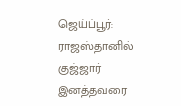ஜெய்ப்பூர்: ராஜஸ்தானில் குஜ்ஜார் இனத்தவரை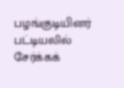பழங்குடியினர் பட்டியலில் சேர்க்கக்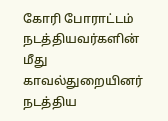கோரி போராட்டம் நடத்தியவர்களின் மீது காவல்துறையினர் நடத்திய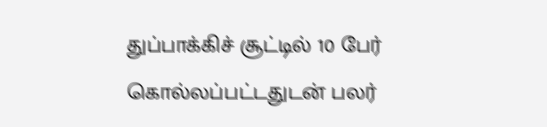துப்பாக்கிச் சூட்டில் 10 பேர் கொல்லப்பட்டதுடன் பலர்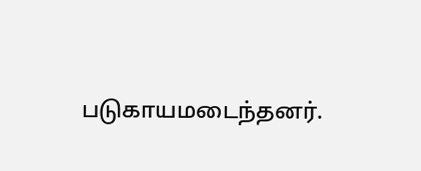படுகாயமடைந்தனர்.